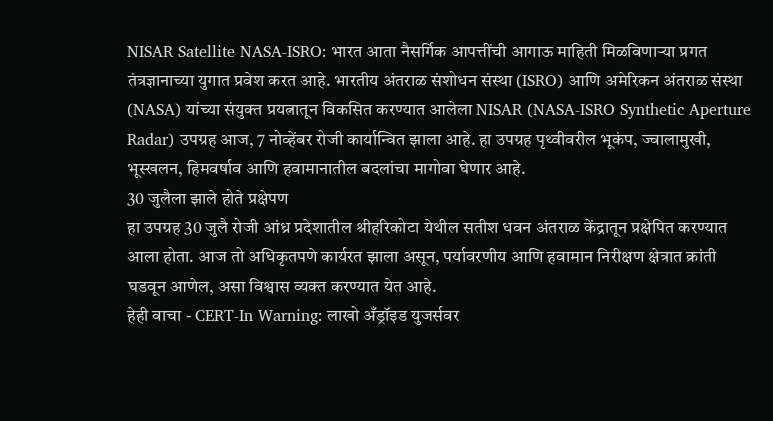NISAR Satellite NASA-ISRO: भारत आता नैसर्गिक आपत्तींची आगाऊ माहिती मिळविणाऱ्या प्रगत तंत्रज्ञानाच्या युगात प्रवेश करत आहे. भारतीय अंतराळ संशोधन संस्था (ISRO) आणि अमेरिकन अंतराळ संस्था (NASA) यांच्या संयुक्त प्रयत्नातून विकसित करण्यात आलेला NISAR (NASA-ISRO Synthetic Aperture Radar) उपग्रह आज, 7 नोव्हेंबर रोजी कार्यान्वित झाला आहे. हा उपग्रह पृथ्वीवरील भूकंप, ज्वालामुखी, भूस्खलन, हिमवर्षाव आणि हवामानातील बदलांचा मागोवा घेणार आहे.
30 जुलैला झाले होते प्रक्षेपण
हा उपग्रह 30 जुलै रोजी आंध्र प्रदेशातील श्रीहरिकोटा येथील सतीश धवन अंतराळ केंद्रातून प्रक्षेपित करण्यात आला होता. आज तो अधिकृतपणे कार्यरत झाला असून, पर्यावरणीय आणि हवामान निरीक्षण क्षेत्रात क्रांती घडवून आणेल, असा विश्वास व्यक्त करण्यात येत आहे.
हेही वाचा - CERT-In Warning: लाखो अँड्रॉइड युजर्सवर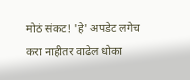मोठं संकट! 'हे' अपडेट लगेच करा नाहीतर वाढेल धोका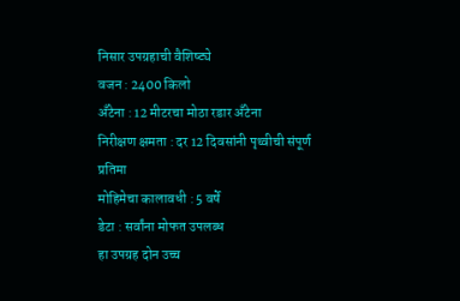निसार उपग्रहाची वैशिष्ट्ये
वजन : 2400 किलो
अँटेना : 12 मीटरचा मोठा रडार अँटेना
निरीक्षण क्षमता : दर 12 दिवसांनी पृथ्वीची संपूर्ण प्रतिमा
मोहिमेचा कालावधी : 5 वर्षे
डेटा : सर्वांना मोफत उपलब्ध
हा उपग्रह दोन उच्च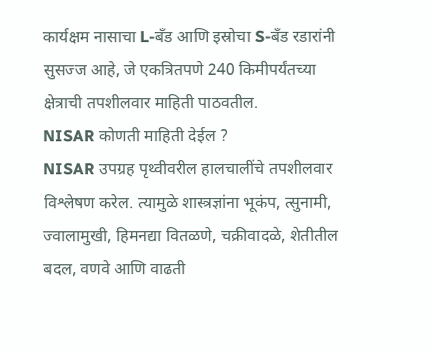कार्यक्षम नासाचा L-बँड आणि इस्रोचा S-बँड रडारांनी सुसज्ज आहे, जे एकत्रितपणे 240 किमीपर्यंतच्या क्षेत्राची तपशीलवार माहिती पाठवतील.
NISAR कोणती माहिती देईल ?
NISAR उपग्रह पृथ्वीवरील हालचालींचे तपशीलवार विश्लेषण करेल. त्यामुळे शास्त्रज्ञांना भूकंप, त्सुनामी, ज्वालामुखी, हिमनद्या वितळणे, चक्रीवादळे, शेतीतील बदल, वणवे आणि वाढती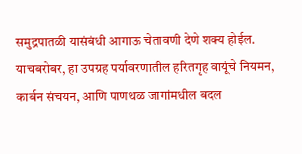समुद्रपातळी यासंबंधी आगाऊ चेतावणी देणे शक्य होईल. याचबरोबर, हा उपग्रह पर्यावरणातील हरितगृह वायूंचे नियमन, कार्बन संचयन, आणि पाणथळ जागांमधील बदल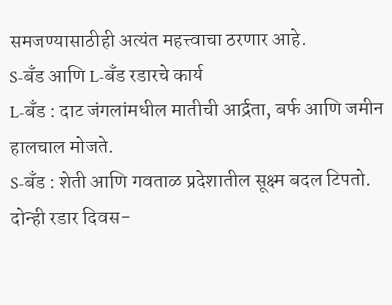समजण्यासाठीही अत्यंत महत्त्वाचा ठरणार आहे.
S-बँड आणि L-बँड रडारचे कार्य
L-बँड : दाट जंगलांमधील मातीची आर्द्रता, बर्फ आणि जमीन हालचाल मोजते.
S-बँड : शेती आणि गवताळ प्रदेशातील सूक्ष्म बदल टिपतो.
दोन्ही रडार दिवस-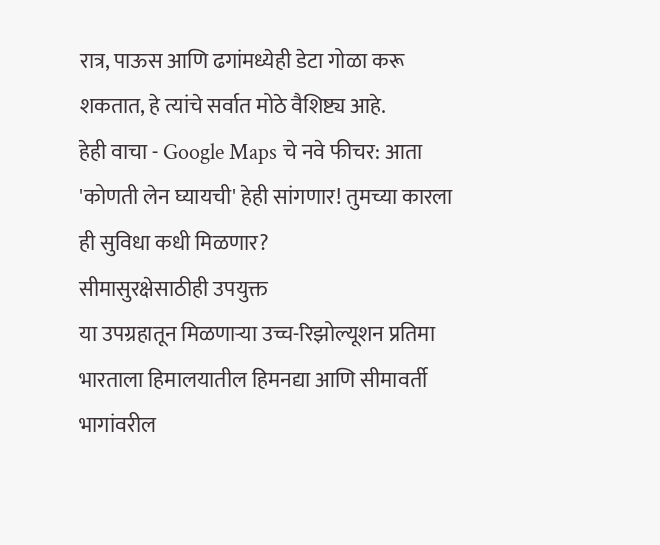रात्र, पाऊस आणि ढगांमध्येही डेटा गोळा करू शकतात, हे त्यांचे सर्वात मोठे वैशिष्ट्य आहे.
हेही वाचा - Google Maps चे नवे फीचर: आता 'कोणती लेन घ्यायची' हेही सांगणार! तुमच्या कारला ही सुविधा कधी मिळणार?
सीमासुरक्षेसाठीही उपयुक्त
या उपग्रहातून मिळणाऱ्या उच्च-रिझोल्यूशन प्रतिमा भारताला हिमालयातील हिमनद्या आणि सीमावर्ती भागांवरील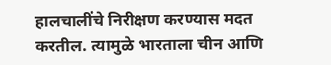हालचालींचे निरीक्षण करण्यास मदत करतील. त्यामुळे भारताला चीन आणि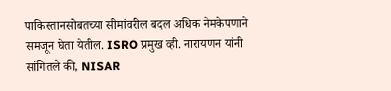पाकिस्तानसोबतच्या सीमांवरील बदल अधिक नेमकेपणाने समजून घेता येतील. ISRO प्रमुख व्ही. नारायणन यांनी सांगितले की, NISAR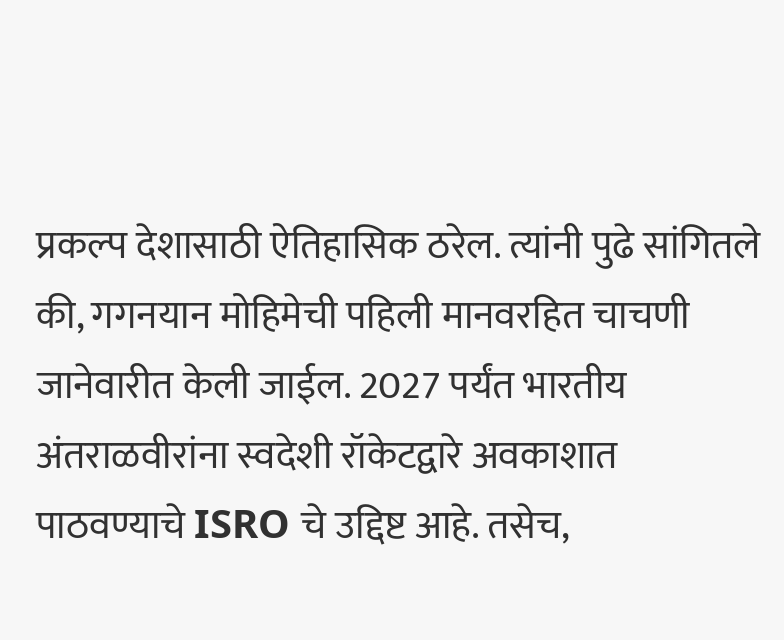प्रकल्प देशासाठी ऐतिहासिक ठरेल. त्यांनी पुढे सांगितले की, गगनयान मोहिमेची पहिली मानवरहित चाचणी जानेवारीत केली जाईल. 2027 पर्यंत भारतीय अंतराळवीरांना स्वदेशी रॉकेटद्वारे अवकाशात पाठवण्याचे ISRO चे उद्दिष्ट आहे. तसेच,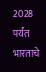2028 पर्यंत भारताचे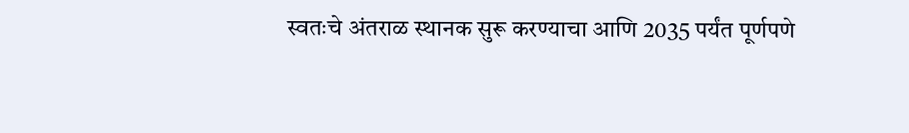स्वतःचे अंतराळ स्थानक सुरू करण्याचा आणि 2035 पर्यंत पूर्णपणे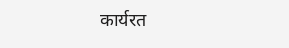कार्यरत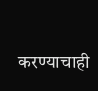करण्याचाही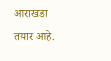आराखडा तयार आहे.